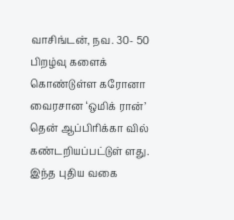வாசிங்டன், நவ. 30- 50 பிறழ்வு களைக் கொண்டுள்ள கரோனா வைரசான ‘ஒமிக் ரான்’ தென் ஆப்பிரிக்கா வில் கண்டறியப்பட்டுள் ளது.
இந்த புதிய வகை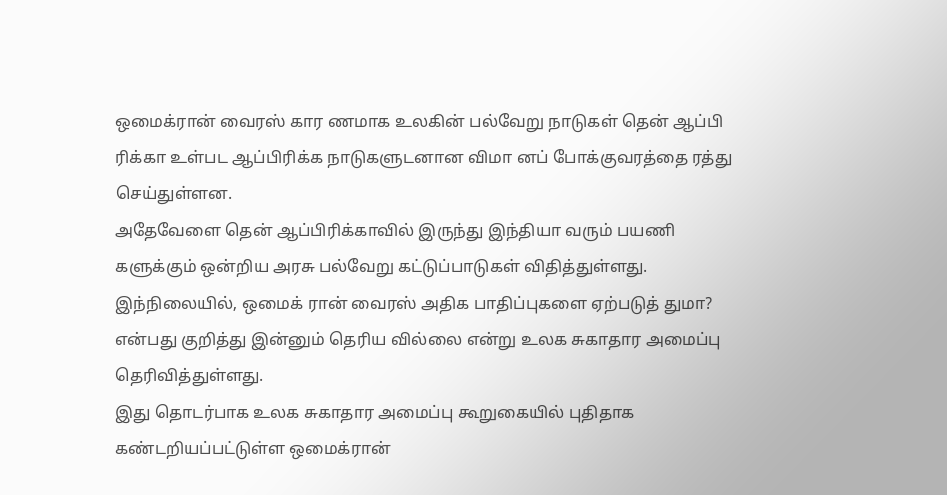ஒமைக்ரான் வைரஸ் கார ணமாக உலகின் பல்வேறு நாடுகள் தென் ஆப்பி ரிக்கா உள்பட ஆப்பிரிக்க நாடுகளுடனான விமா னப் போக்குவரத்தை ரத்து செய்துள்ளன.
அதேவேளை தென் ஆப்பிரிக்காவில் இருந்து இந்தியா வரும் பயணி களுக்கும் ஒன்றிய அரசு பல்வேறு கட்டுப்பாடுகள் விதித்துள்ளது.
இந்நிலையில், ஒமைக் ரான் வைரஸ் அதிக பாதிப்புகளை ஏற்படுத் துமா? என்பது குறித்து இன்னும் தெரிய வில்லை என்று உலக சுகாதார அமைப்பு தெரிவித்துள்ளது.
இது தொடர்பாக உலக சுகாதார அமைப்பு கூறுகையில் புதிதாக கண்டறியப்பட்டுள்ள ஒமைக்ரான்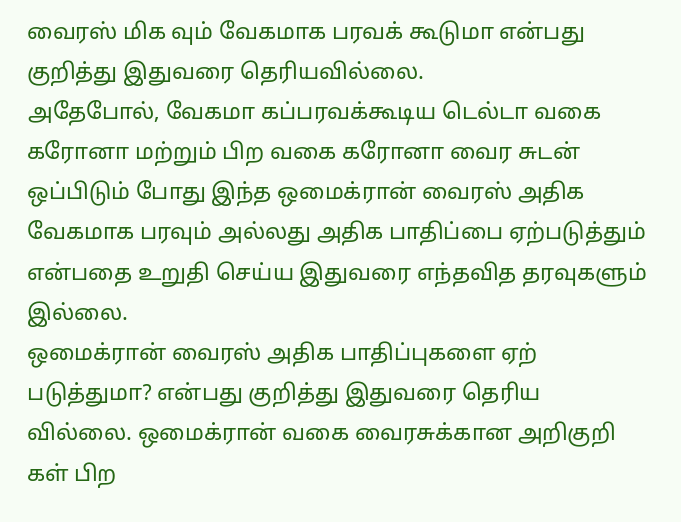வைரஸ் மிக வும் வேகமாக பரவக் கூடுமா என்பது குறித்து இதுவரை தெரியவில்லை.
அதேபோல், வேகமா கப்பரவக்கூடிய டெல்டா வகை கரோனா மற்றும் பிற வகை கரோனா வைர சுடன் ஒப்பிடும் போது இந்த ஒமைக்ரான் வைரஸ் அதிக வேகமாக பரவும் அல்லது அதிக பாதிப்பை ஏற்படுத்தும் என்பதை உறுதி செய்ய இதுவரை எந்தவித தரவுகளும் இல்லை.
ஒமைக்ரான் வைரஸ் அதிக பாதிப்புகளை ஏற் படுத்துமா? என்பது குறித்து இதுவரை தெரிய வில்லை. ஒமைக்ரான் வகை வைரசுக்கான அறிகுறி கள் பிற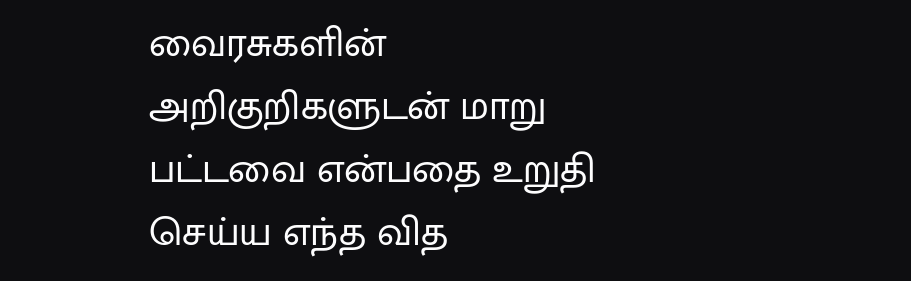வைரசுகளின் அறிகுறிகளுடன் மாறு பட்டவை என்பதை உறுதி செய்ய எந்த வித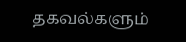தகவல்களும்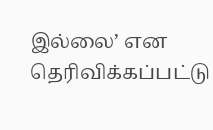இல்லை’ என தெரிவிக்கப்பட்டு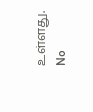உள்ளது.
No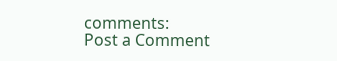comments:
Post a Comment